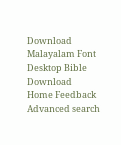Download Malayalam Font Desktop Bible Download
Home Feedback Advanced search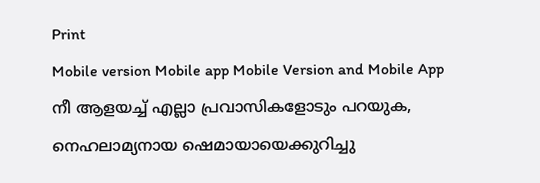Print
Mobile version Mobile app Mobile Version and Mobile App
നീ ആളയച്ച് എല്ലാ പ്രവാസികളോടും പറയുക, നെഹലാമ്യനായ ഷെമായായെക്കുറിച്ചു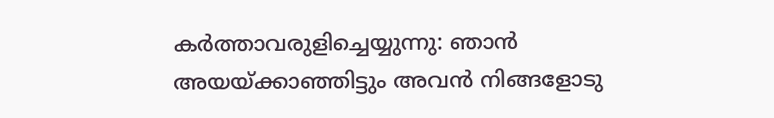കര്‍ത്താവരുളിച്ചെയ്യുന്നു: ഞാന്‍ അയയ്ക്കാഞ്ഞിട്ടും അവന്‍ നിങ്ങളോടു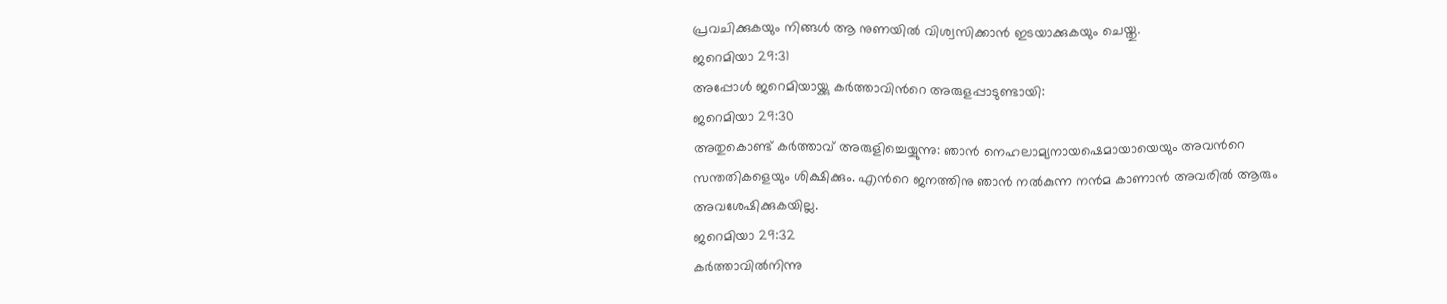പ്രവചിക്കുകയും നിങ്ങള്‍ ആ നുണയില്‍ വിശ്വസിക്കാന്‍ ഇടയാക്കുകയും ചെയ്തു.
ജറെമിയാ 29:31
അപ്പോള്‍ ജറെമിയായ്ക്കു കര്‍ത്താവിന്‍റെ അരുളപ്പാടുണ്ടായി:
ജറെമിയാ 29:30
അതുകൊണ്ട് കര്‍ത്താവ് അരുളിച്ചെയ്യുന്നു: ഞാന്‍ നെഹലാമ്യനായഷെമായായെയും അവന്‍റെ സന്തതികളെയും ശിക്ഷിക്കും. എന്‍റെ ജനത്തിനു ഞാന്‍ നല്‍കുന്ന നന്‍മ കാണാന്‍ അവരില്‍ ആരും അവശേഷിക്കുകയില്ല.
ജറെമിയാ 29:32
കര്‍ത്താവില്‍നിന്നു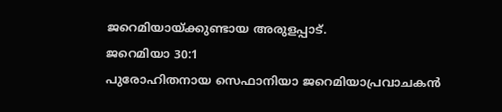ജറെമിയായ്ക്കുണ്ടായ അരുളപ്പാട്.
ജറെമിയാ 30:1
പുരോഹിതനായ സെഫാനിയാ ജറെമിയാപ്രവാചകന്‍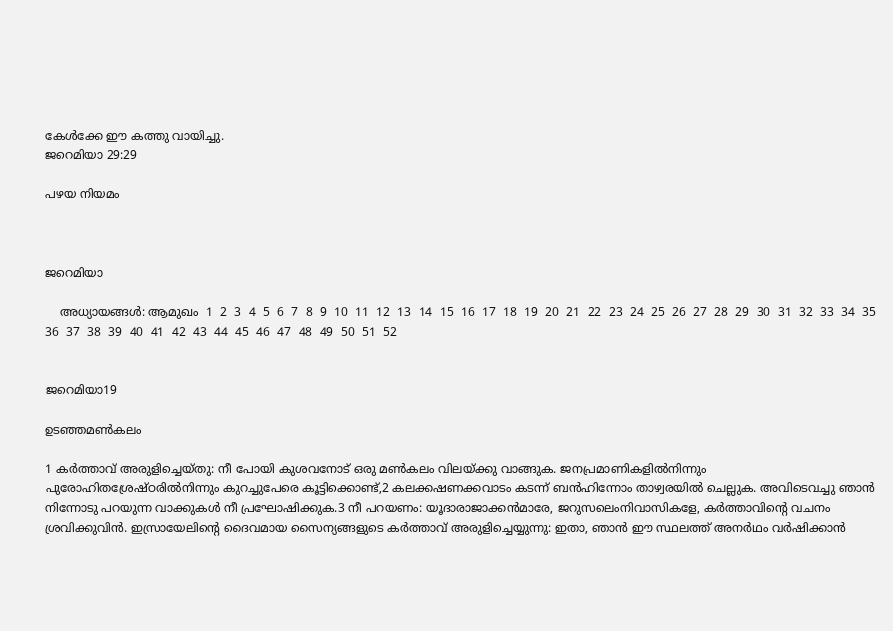കേള്‍ക്കേ ഈ കത്തു വായിച്ചു.
ജറെമിയാ 29:29

പഴയ നിയമം



ജറെമിയാ

    അധ്യായങ്ങള്‍: ആമുഖം  1  2  3  4  5  6  7  8  9  10  11  12  13  14  15  16  17  18  19  20  21  22  23  24  25  26  27  28  29  30  31  32  33  34  35  36  37  38  39  40  41  42  43  44  45  46  47  48  49  50  51  52


ജറെമിയാ19

ഉടഞ്ഞമണ്‍കലം

1 കര്‍ത്താവ് അരുളിച്ചെയ്തു: നീ പോയി കുശവനോട് ഒരു മണ്‍കലം വിലയ്ക്കു വാങ്ങുക. ജനപ്രമാണികളില്‍നിന്നും പുരോഹിതശ്രേഷ്ഠരില്‍നിന്നും കുറച്ചുപേരെ കൂട്ടിക്കൊണ്ട്,2 കലക്കഷണക്കവാടം കടന്ന് ബന്‍ഹിന്നോം താഴ്വരയില്‍ ചെല്ലുക. അവിടെവച്ചു ഞാന്‍ നിന്നോടു പറയുന്ന വാക്കുകള്‍ നീ പ്രഘോഷിക്കുക.3 നീ പറയണം: യൂദാരാജാക്കന്‍മാരേ, ജറുസലെംനിവാസികളേ, കര്‍ത്താവിന്‍റെ വചനം ശ്രവിക്കുവിന്‍. ഇസ്രായേലിന്‍റെ ദൈവമായ സൈന്യങ്ങളുടെ കര്‍ത്താവ് അരുളിച്ചെയ്യുന്നു: ഇതാ, ഞാന്‍ ഈ സ്ഥലത്ത് അനര്‍ഥം വര്‍ഷിക്കാന്‍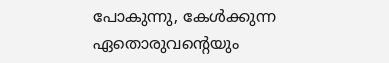പോകുന്നു, കേള്‍ക്കുന്ന ഏതൊരുവന്‍റെയും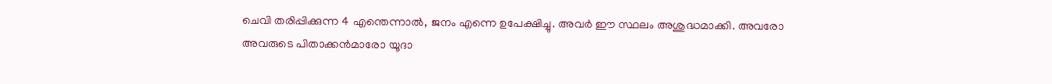ചെവി തരിപ്പിക്കുന്ന 4 എന്തെന്നാല്‍, ജനം എന്നെ ഉപേക്ഷിച്ചു. അവര്‍ ഈ സ്ഥലം അശുദ്ധമാക്കി. അവരോ അവരുടെ പിതാക്കന്‍മാരോ യൂദാ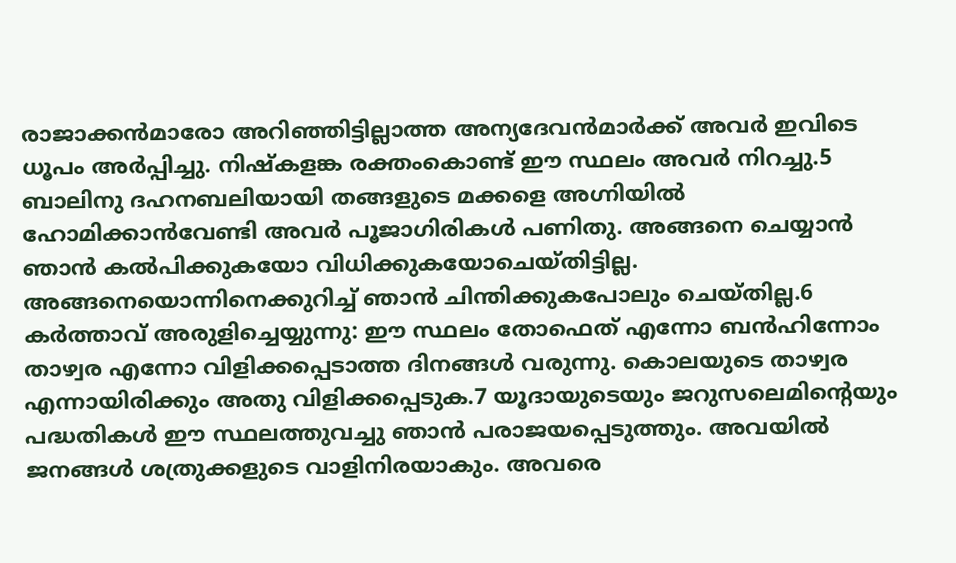രാജാക്കന്‍മാരോ അറിഞ്ഞിട്ടില്ലാത്ത അന്യദേവന്‍മാര്‍ക്ക് അവര്‍ ഇവിടെ ധൂപം അര്‍പ്പിച്ചു. നിഷ്കളങ്ക രക്തംകൊണ്ട് ഈ സ്ഥലം അവര്‍ നിറച്ചു.5 ബാലിനു ദഹനബലിയായി തങ്ങളുടെ മക്കളെ അഗ്നിയില്‍ ഹോമിക്കാന്‍വേണ്ടി അവര്‍ പൂജാഗിരികള്‍ പണിതു. അങ്ങനെ ചെയ്യാന്‍ ഞാന്‍ കല്‍പിക്കുകയോ വിധിക്കുകയോചെയ്തിട്ടില്ല. അങ്ങനെയൊന്നിനെക്കുറിച്ച് ഞാന്‍ ചിന്തിക്കുകപോലും ചെയ്തില്ല.6 കര്‍ത്താവ് അരുളിച്ചെയ്യുന്നു: ഈ സ്ഥലം തോഫെത് എന്നോ ബന്‍ഹിന്നോം താഴ്വര എന്നോ വിളിക്കപ്പെടാത്ത ദിനങ്ങള്‍ വരുന്നു. കൊലയുടെ താഴ്വര എന്നായിരിക്കും അതു വിളിക്കപ്പെടുക.7 യൂദായുടെയും ജറുസലെമിന്‍റെയും പദ്ധതികള്‍ ഈ സ്ഥലത്തുവച്ചു ഞാന്‍ പരാജയപ്പെടുത്തും. അവയില്‍ ജനങ്ങള്‍ ശത്രുക്കളുടെ വാളിനിരയാകും. അവരെ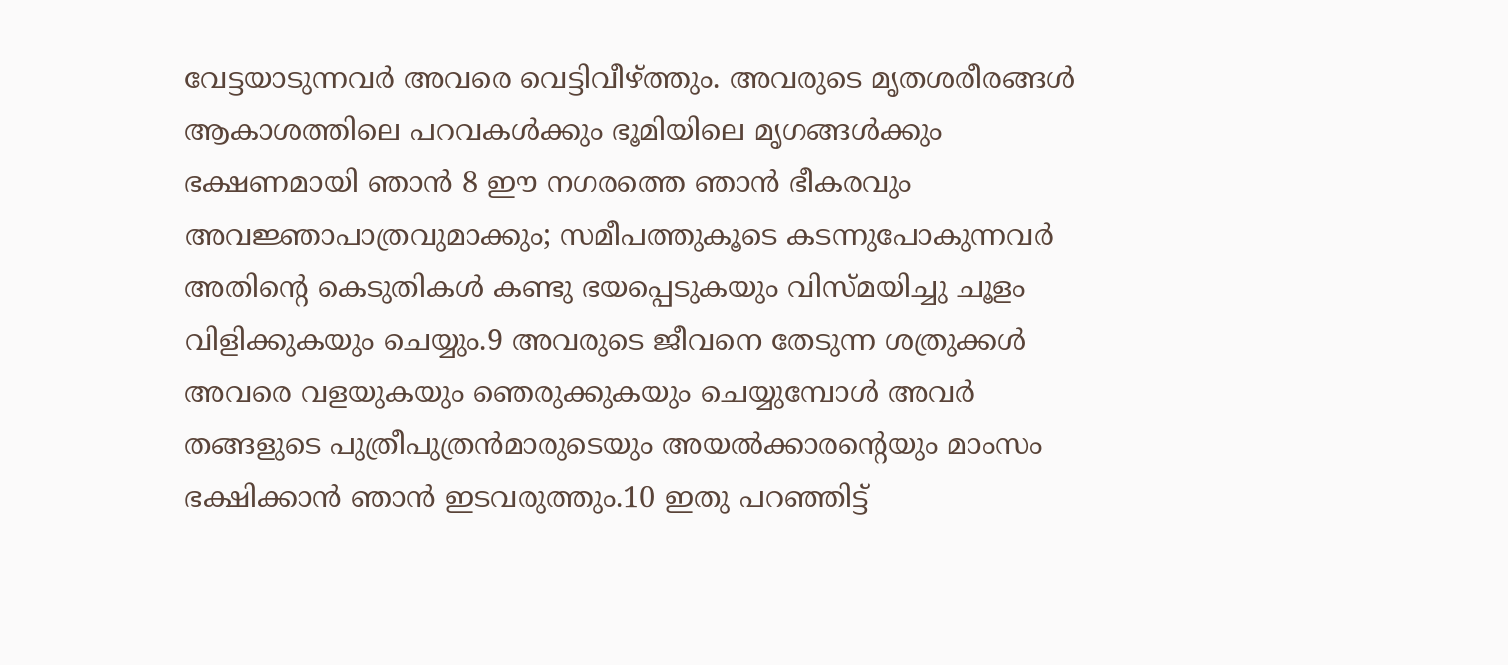വേട്ടയാടുന്നവര്‍ അവരെ വെട്ടിവീഴ്ത്തും. അവരുടെ മൃതശരീരങ്ങള്‍ ആകാശത്തിലെ പറവകള്‍ക്കും ഭൂമിയിലെ മൃഗങ്ങള്‍ക്കും ഭക്ഷണമായി ഞാന്‍ 8 ഈ നഗരത്തെ ഞാന്‍ ഭീകരവും അവജ്ഞാപാത്രവുമാക്കും; സമീപത്തുകൂടെ കടന്നുപോകുന്നവര്‍ അതിന്‍റെ കെടുതികള്‍ കണ്ടു ഭയപ്പെടുകയും വിസ്മയിച്ചു ചൂളം വിളിക്കുകയും ചെയ്യും.9 അവരുടെ ജീവനെ തേടുന്ന ശത്രുക്കള്‍ അവരെ വളയുകയും ഞെരുക്കുകയും ചെയ്യുമ്പോള്‍ അവര്‍ തങ്ങളുടെ പുത്രീപുത്രന്‍മാരുടെയും അയല്‍ക്കാരന്‍റെയും മാംസം ഭക്ഷിക്കാന്‍ ഞാന്‍ ഇടവരുത്തും.10 ഇതു പറഞ്ഞിട്ട്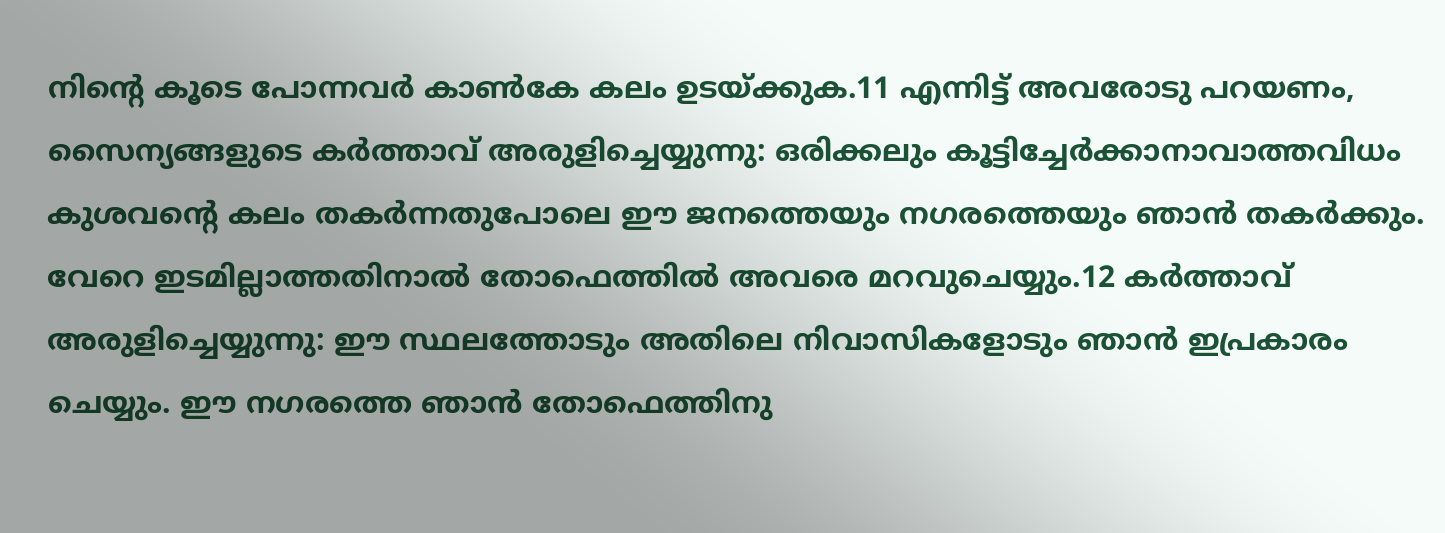നിന്‍റെ കൂടെ പോന്നവര്‍ കാണ്‍കേ കലം ഉടയ്ക്കുക.11 എന്നിട്ട് അവരോടു പറയണം, സൈന്യങ്ങളുടെ കര്‍ത്താവ് അരുളിച്ചെയ്യുന്നു: ഒരിക്കലും കൂട്ടിച്ചേര്‍ക്കാനാവാത്തവിധം കുശവന്‍റെ കലം തകര്‍ന്നതുപോലെ ഈ ജനത്തെയും നഗരത്തെയും ഞാന്‍ തകര്‍ക്കും. വേറെ ഇടമില്ലാത്തതിനാല്‍ തോഫെത്തില്‍ അവരെ മറവുചെയ്യും.12 കര്‍ത്താവ് അരുളിച്ചെയ്യുന്നു: ഈ സ്ഥലത്തോടും അതിലെ നിവാസികളോടും ഞാന്‍ ഇപ്രകാരം ചെയ്യും. ഈ നഗരത്തെ ഞാന്‍ തോഫെത്തിനു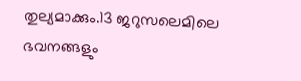തുല്യമാക്കും.13 ജറുസലെമിലെ ഭവനങ്ങളും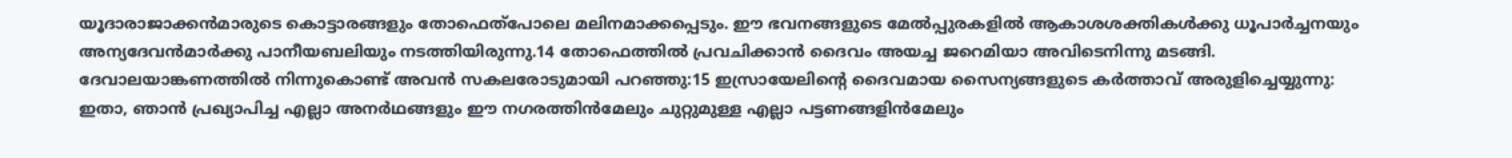യൂദാരാജാക്കന്‍മാരുടെ കൊട്ടാരങ്ങളും തോഫെത്പോലെ മലിനമാക്കപ്പെടും. ഈ ഭവനങ്ങളുടെ മേല്‍പ്പുരകളില്‍ ആകാശശക്തികള്‍ക്കു ധൂപാര്‍ച്ചനയും അന്യദേവന്‍മാര്‍ക്കു പാനീയബലിയും നടത്തിയിരുന്നു.14 തോഫെത്തില്‍ പ്രവചിക്കാന്‍ ദൈവം അയച്ച ജറെമിയാ അവിടെനിന്നു മടങ്ങി. ദേവാലയാങ്കണത്തില്‍ നിന്നുകൊണ്ട് അവന്‍ സകലരോടുമായി പറഞ്ഞു:15 ഇസ്രായേലിന്‍റെ ദൈവമായ സൈന്യങ്ങളുടെ കര്‍ത്താവ് അരുളിച്ചെയ്യുന്നു: ഇതാ, ഞാന്‍ പ്രഖ്യാപിച്ച എല്ലാ അനര്‍ഥങ്ങളും ഈ നഗരത്തിന്‍മേലും ചുറ്റുമുള്ള എല്ലാ പട്ടണങ്ങളിന്‍മേലും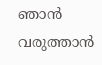ഞാന്‍ വരുത്താന്‍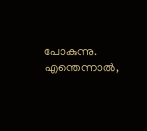പോകുന്നു. എന്തെന്നാല്‍,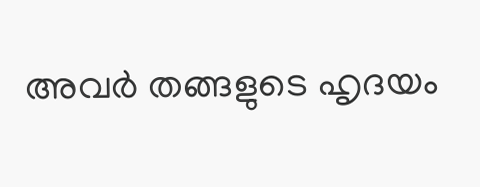അവര്‍ തങ്ങളുടെ ഹൃദയം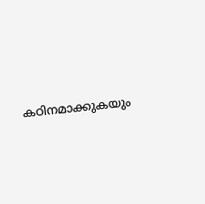കഠിനമാക്കുകയും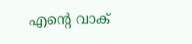എന്‍റെ വാക്